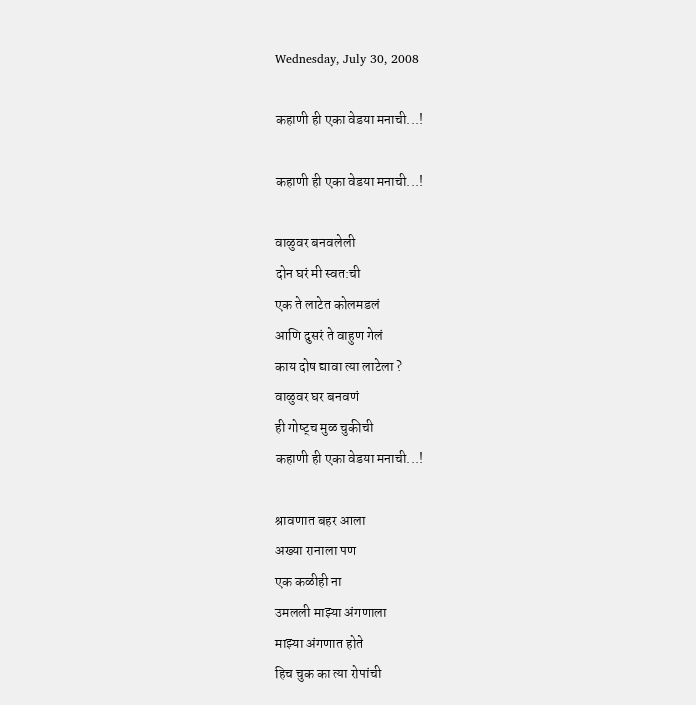Wednesday, July 30, 2008

कहाणी ही एका वेडया मनाची...!

कहाणी ही एका वेडया मनाची...!

वाळुवर बनवलेली
दोन घरं मी स्वत:ची
एक ते लाटेत कोलमडलं
आणि दुसरं ते वाहुण गेलं
काय दोष द्यावा त्या लाटेला ?
वाळुवर घर बनवणं
ही गोष्ट्च मुळ चुकीची
कहाणी ही एका वेडया मनाची...!

श्रावणात बहर आला
अख्या रानाला पण
एक कळीही ना
उमलली माझ्या अंगणाला
माझ्या अंगणात होते
हिच चुक का त्या रोपांची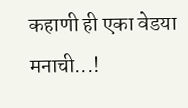कहाणी ही एका वेडया मनाची...!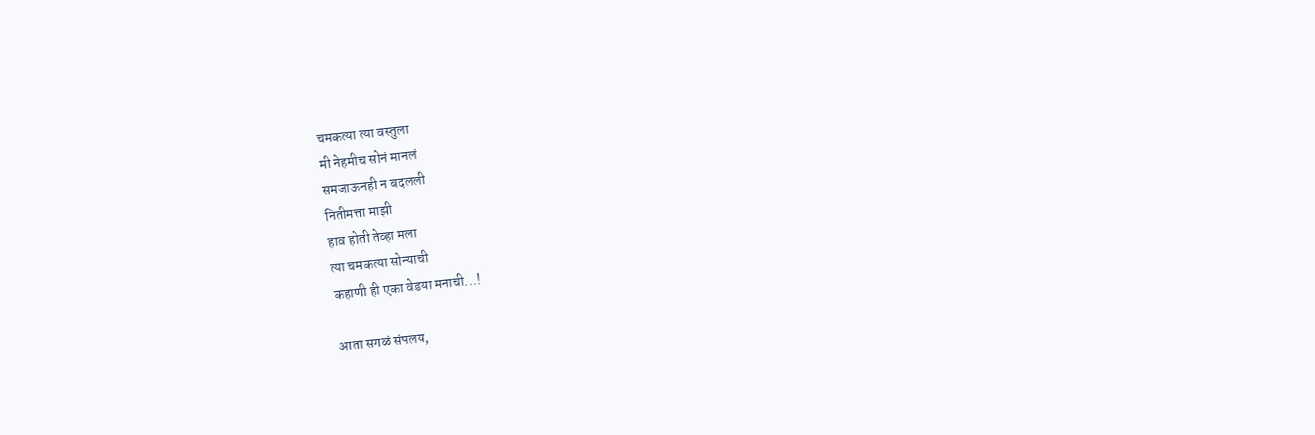चमकत्या त्या वस्तुला
मी नेहमीच सोनं मानलं
समजाऊनही न बदलली
नितीमत्ता माझी
हाव होती तेव्हा मला
त्या चमकत्या सोन्याची
कहाणी ही एका वेडया मनाची...!

आता सगळं संपलय,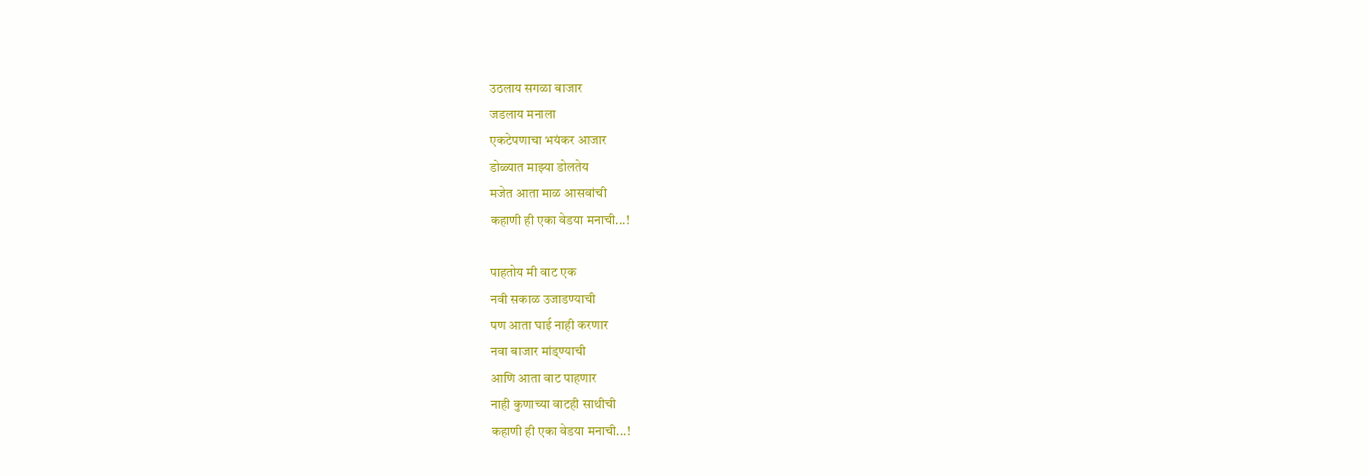उठलाय सगळा बाजार
जडलाय मनाला
एकटेपणाचा भयंकर आजार
डोळ्यात माझ्या डोलतेय
मजेत आता माळ आसवांची
कहाणी ही एका वेडया मनाची...!

पाहतोय मी वाट एक
नवी सकाळ उजाडण्याची
पण आता घाई नाही करणार
नवा बाजार मांड्ण्याची
आणि आता वाट पाहणार
नाही कुणाच्या वाटही साथीची
कहाणी ही एका वेडया मनाची...!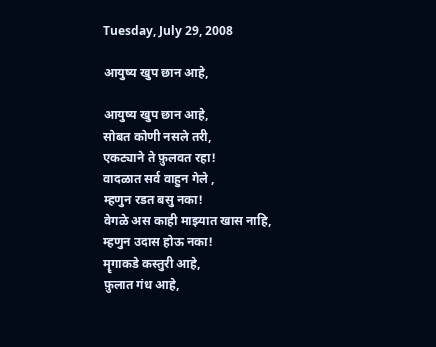Tuesday, July 29, 2008

आयुष्य खुप छान आहे,

आयुष्य खुप छान आहे,
सोबत कोणी नसले तरी,
एकट्याने ते फ़ुलवत रहा!
वादळात सर्व वाहुन गेले ,
म्हणुन रडत बसु नका!
वेगळे अस काही माझ्यात खास नाहि,
म्हणुन उदास होऊ नका!
मॄगाकडे कस्तुरी आहे,
फ़ुलात गंध आहे,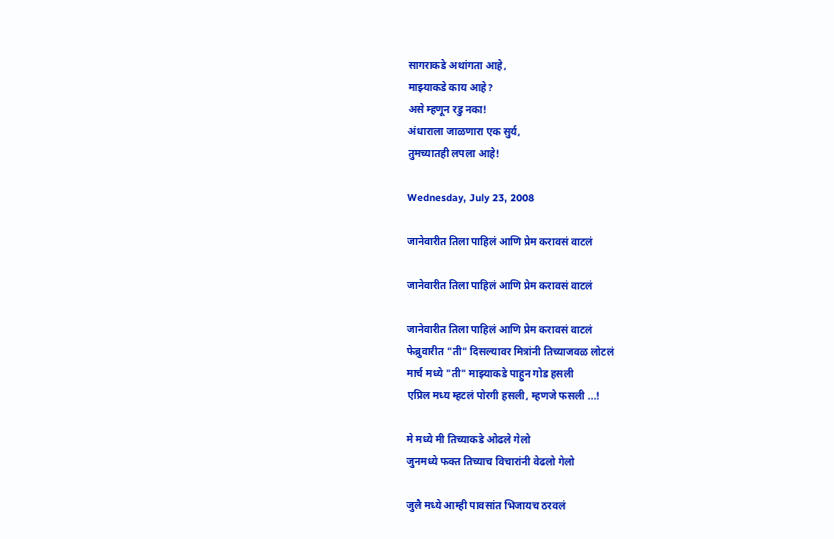सागराकडे अथांगता आहे,
माझ्याकडे काय आहे?
असे म्हणून रडु नका!
अंधाराला जाळणारा एक सुर्य,
तुमच्यातही लपला आहे!

Wednesday, July 23, 2008

जानेवारीत तिला पाहिलं आणि प्रेम करावसं वाटलं

जानेवारीत तिला पाहिलं आणि प्रेम करावसं वाटलं

जानेवारीत तिला पाहिलं आणि प्रेम करावसं वाटलं
फेब्रुवारीत "ती" दिसल्यावर मित्रांनी तिच्याजवळ लोटलं
मार्च मध्ये "ती" माझ्याकडे पाहुन गोड हसली
एप्रिल मध्य म्हटलं पोरगी हसली, म्हणजे फसली ...!

मे मध्ये मी तिच्याकडे ओढले गेलो
जुनमध्ये फक्त तिच्याच विचारांनी वेढलो गेलो

जुलै मध्ये आम्ही पावसांत भिजायच ठरवलं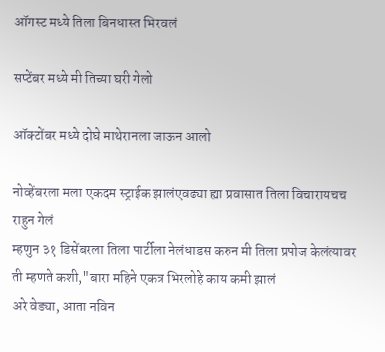ऑगस्ट मध्ये तिला बिनधास्त भिरवलं

सप्टेंबर मध्ये मी तिच्या घरी गेलो

ऑक्टोंबर मध्ये दोघे माथेरानला जाऊन आलो

नोव्हेंबरला मला एकदम स्ट्राईक झालंएवढ्या ह्या प्रवासात तिला विचारायचच राहुन गेलं
म्हणुन ३१ डिसेंबरला तिला पार्टीला नेलंधाडस करुन मी तिला प्रपोज केलंत्यावर
ती म्हणते कशी,"बारा महिने एकत्र भिरलोहे काय कमी झालं
अरे वेड्या, आता नविन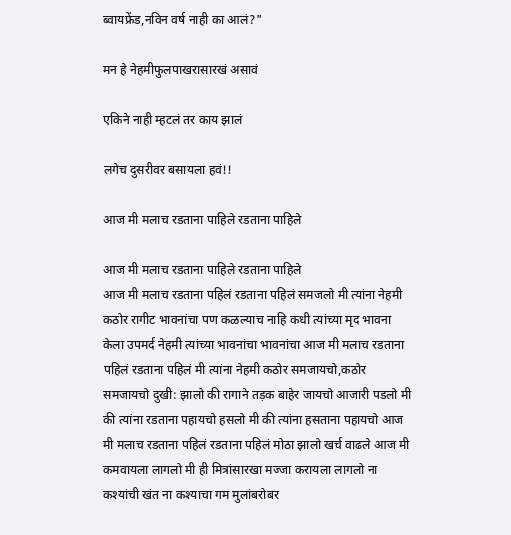ब्वायफ्रेंड,नविन वर्ष नाही का आलं?"

मन हे नेहमीफुलपाखरासारखं असावं

एकिने नाही म्हटलं तर काय झालं

लगेच दुसरीवर बसायला हवं!!

आज मी मलाच रडताना पाहिले रडताना पाहिले

आज मी मलाच रडताना पाहिले रडताना पाहिले
आज मी मलाच रडताना पहिलं रडताना पहिलं समजलो मी त्यांना नेहमी कठोर रागीट भावनांचा पण कळल्याच नाहि कधी त्यांच्या मृद भावना केला उपमर्द नेहमी त्यांच्या भावनांचा भावनांचा आज मी मलाच रडताना पहिलं रडताना पहिलं मी त्यांना नेहमी कठोर समजायचो,कठोर समजायचो दुखी: झालो की रागाने तड़क बाहेर जायचो आजारी पडलो मी की त्यांना रडताना पहायचो हसलो मी की त्यांना हसताना पहायचो आज मी मलाच रडताना पहिलं रडताना पहिलं मोठा झालो खर्च वाढले आज मी कमवायला लागलो मी ही मित्रांसारखा मज्जा करायला लागलो ना कश्यांची खंत ना कश्याचा गम मुलांबरोबर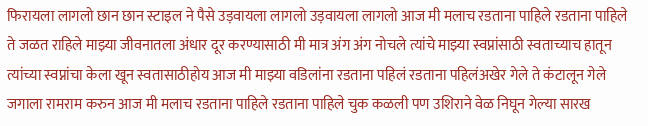फिरायला लागलो छान छान स्टाइल ने पैसे उड़वायला लागलो उड़वायला लागलो आज मी मलाच रडताना पाहिले रडताना पाहिले ते जळत राहिले माझ्या जीवनातला अंधार दूर करण्यासाठी मी मात्र अंग अंग नोचले त्यांचे माझ्या स्वप्नांसाठी स्वताच्याच हातून त्यांच्या स्वप्नांचा केला खून स्वतासाठीहोय आज मी माझ्या वडिलांना रडताना पहिलं रडताना पहिलंअखेर गेले ते कंटालून गेले जगाला रामराम करुन आज मी मलाच रडताना पाहिले रडताना पाहिले चुक कळली पण उशिराने वेळ निघून गेल्या सारख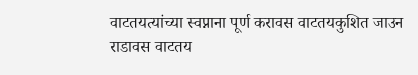वाटतयत्यांच्या स्वप्नाना पूर्ण करावस वाटतयकुशित जाउन राडावस वाटतय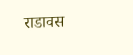राडावस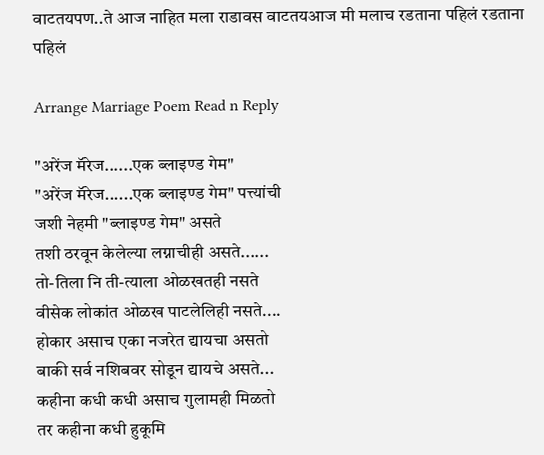वाटतयपण..ते आज नाहित मला राडावस वाटतयआज मी मलाच रडताना पहिलं रडताना पहिलं

Arrange Marriage Poem Read n Reply

"अरेंज मॅरेज......एक ब्लाइण्ड गेम"
"अरेंज मॅरेज......एक ब्लाइण्ड गेम" पत्त्यांची
जशी नेहमी "ब्लाइण्ड गेम" असते
तशी ठरवून केलेल्या लग्नाचीही असते......
तो-तिला नि ती-त्याला ओळखतही नसते
वीसेक लोकांत ओळख पाटलेलिही नसते....
होकार असाच एका नजरेत द्यायचा असतो
बाकी सर्व नशिबवर सोडून द्यायचे असते...
कहीना कधी कधी असाच गुलामही मिळतो
तर कहीना कधी हुकूमि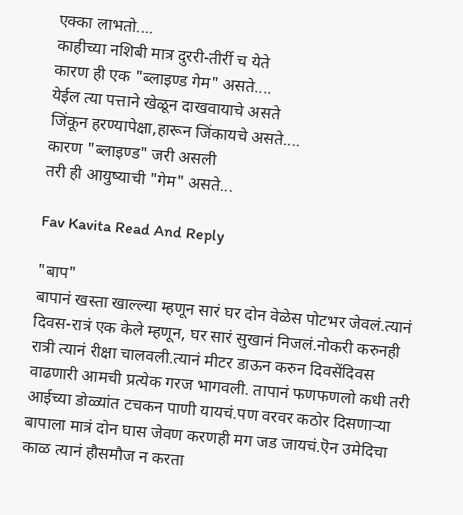एक्का लाभतो....
काहीच्या नशिबी मात्र दुररी-तीर्री च येते
कारण ही एक "ब्लाइण्ड गेम" असते....
येईल त्या पत्ताने खेळून दाखवायाचे असते
जिंकून हरण्यापेक्षा,हारून जिंकायचे असते....
कारण "ब्लाइण्ड" जरी असली
तरी ही आयुष्याची "गेम" असते...

Fav Kavita Read And Reply

"बाप"
बापानं खस्ता खाल्ल्या म्हणून सारं घर दोन वेळेस पोटभर जेवलं.त्यानं दिवस-रात्रं एक केले म्हणून, घर सारं सुखानं निजलं.नोकरी करुनही रात्री त्यानं रीक्षा चालवली.त्यानं मीटर डाऊन करुन दिवसेंदिवस वाढणारी आमची प्रत्येक गरज भागवली. तापानं फणफणलो कधी तरी आईच्या डोळ्यांत टचकन पाणी यायचं.पण वरवर कठोर दिसणाऱ्या बापाला मात्रं दोन घास जेवण करणही मग जड जायचं.ऎन उमेदिचा काळ त्यानं हौसमौज न करता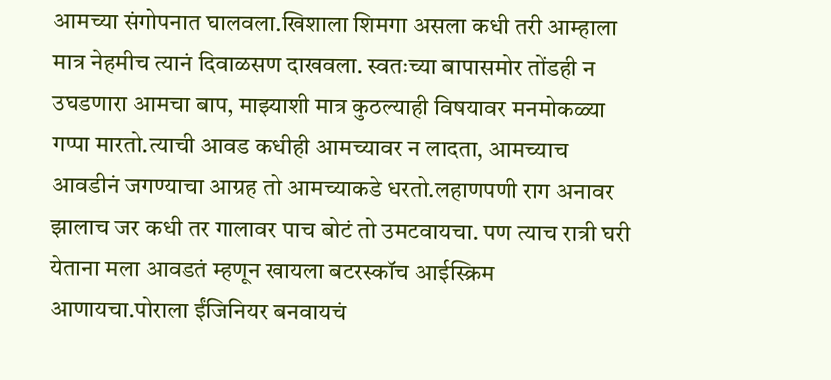आमच्या संगोपनात घालवला.खिशाला शिमगा असला कधी तरी आम्हाला मात्र नेहमीच त्यानं दिवाळसण दाखवला. स्वतःच्या बापासमोर तोंडही न उघडणारा आमचा बाप, माझ्याशी मात्र कुठल्याही विषयावर मनमोकळ्या गप्पा मारतो.त्याची आवड कधीही आमच्यावर न लादता, आमच्याच आवडीनं जगण्याचा आग्रह तो आमच्याकडे धरतो.लहाणपणी राग अनावर झालाच जर कधी तर गालावर पाच बोटं तो उमटवायचा. पण त्याच रात्री घरी येताना मला आवडतं म्हणून खायला बटरस्कॉच आईस्क्रिम आणायचा.पोराला ईंजिनियर बनवायचं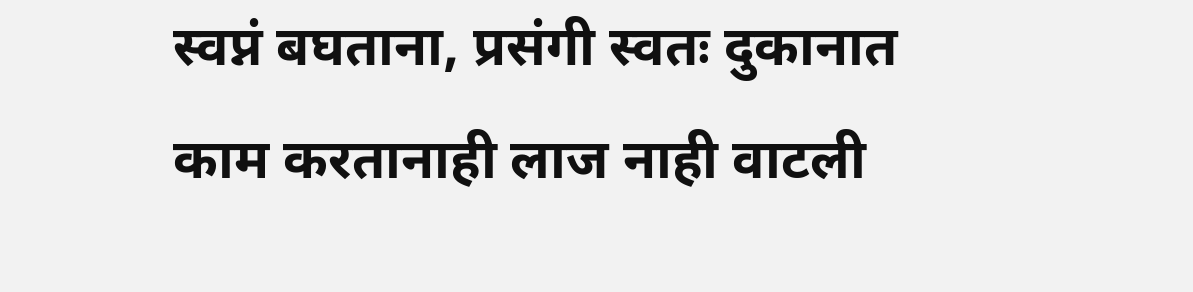स्वप्नं बघताना, प्रसंगी स्वतः दुकानात काम करतानाही लाज नाही वाटली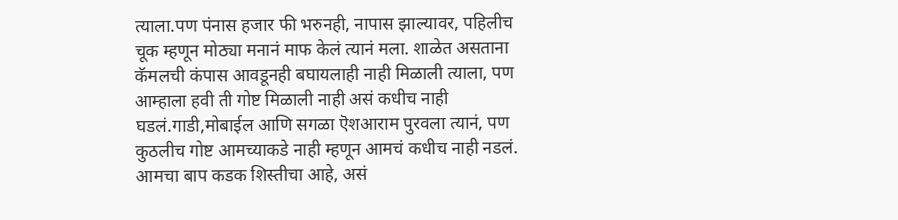त्याला.पण पंनास हजार फी भरुनही, नापास झाल्यावर, पहिलीच चूक म्हणून मोठ्या मनानं माफ केलं त्यानं मला. शाळेत असताना कॅमलची कंपास आवडूनही बघायलाही नाही मिळाली त्याला, पण आम्हाला हवी ती गोष्ट मिळाली नाही असं कधीच नाही घडलं.गाडी,मोबाईल आणि सगळा ऎशआराम पुरवला त्यानं, पण कुठलीच गोष्ट आमच्याकडे नाही म्हणून आमचं कधीच नाही नडलं. आमचा बाप कडक शिस्तीचा आहे, असं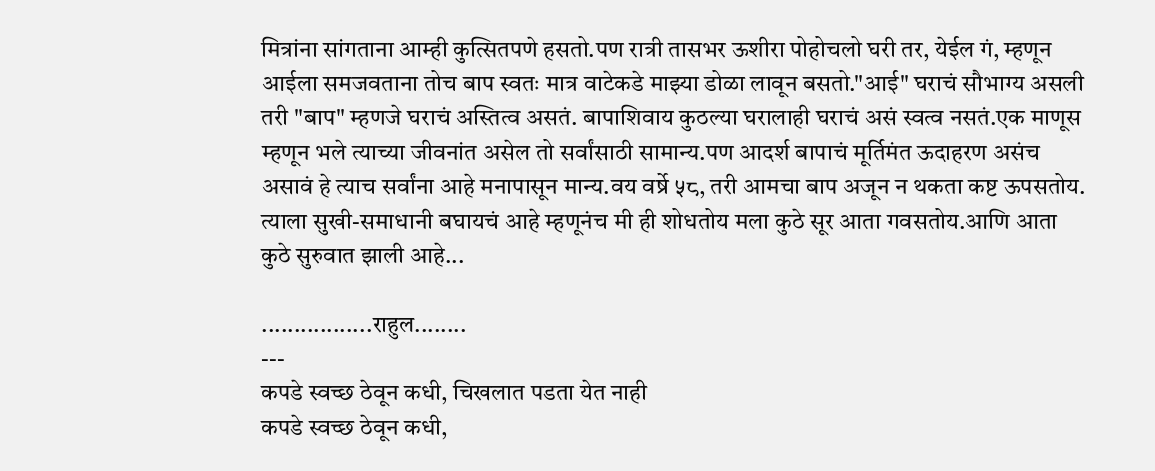मित्रांना सांगताना आम्ही कुत्सितपणे हसतो.पण रात्री तासभर ऊशीरा पोहोचलो घरी तर, येईल गं, म्हणून आईला समजवताना तोच बाप स्वतः मात्र वाटेकडे माझ्या डोळा लावून बसतो."आई" घराचं सौभाग्य असली तरी "बाप" म्हणजे घराचं अस्तित्व असतं. बापाशिवाय कुठल्या घरालाही घराचं असं स्वत्व नसतं.एक माणूस म्हणून भले त्याच्या जीवनांत असेल तो सर्वांसाठी सामान्य.पण आदर्श बापाचं मूर्तिमंत ऊदाहरण असंच असावं हे त्याच सर्वांना आहे मनापासून मान्य.वय वर्ष्रे ५८, तरी आमचा बाप अजून न थकता कष्ट ऊपसतोय. त्याला सुखी-समाधानी बघायचं आहे म्हणूनंच मी ही शोधतोय मला कुठे सूर आता गवसतोय.आणि आता कुठे सुरुवात झाली आहे...

.................राहुल........
---
कपडे स्वच्छ ठेवून कधी, चिखलात पडता येत नाही
कपडे स्वच्छ ठेवून कधी,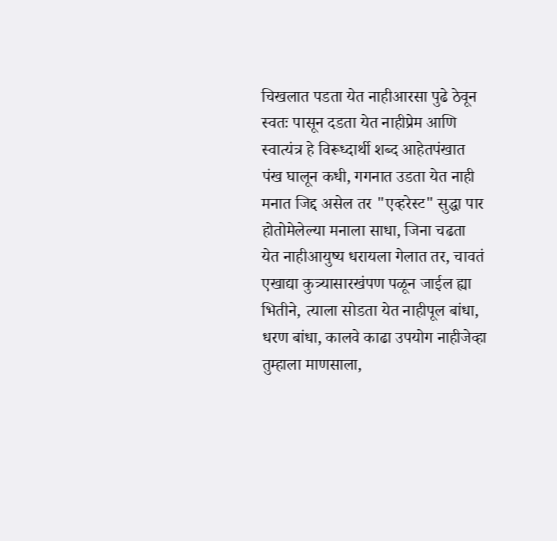चिखलात पडता येत नाहीआरसा पुढे ठेवून स्वतः पासून दडता येत नाहीप्रेम आणि स्वात्यंत्र हे विरूध्दार्थी शब्द आहेतपंखात पंख घालून कधी, गगनात उडता येत नाही मनात जिद्द असेल तर "एव्हरेस्ट" सुद्धा पार होतोमेलेल्या मनाला साधा, जिना चढता येत नाहीआयुष्य धरायला गेलात तर, चावतं एखाद्या कुत्र्यासारखंपण पळून जाईल ह्या भितीने, त्याला सोडता येत नाहीपूल बांधा, धरण बांधा, कालवे काढा उपयोग नाहीजेव्हा तुम्हाला माणसाला,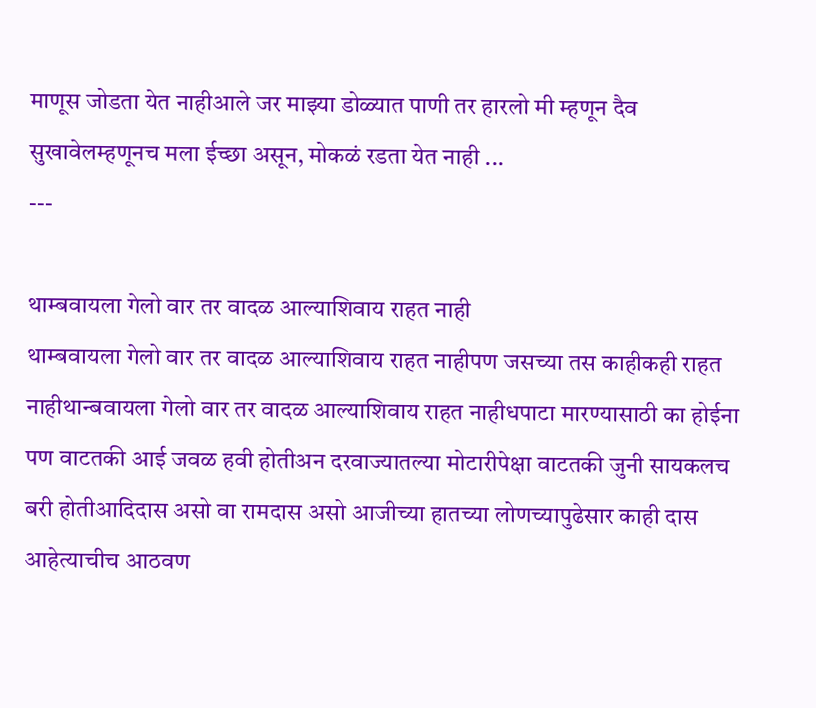माणूस जोडता येत नाहीआले जर माझ्या डोळ्यात पाणी तर हारलो मी म्हणून दैव सुखावेलम्हणूनच मला ईच्छा असून, मोकळं रडता येत नाही ...
---

थाम्बवायला गेलो वार तर वादळ आल्याशिवाय राहत नाही
थाम्बवायला गेलो वार तर वादळ आल्याशिवाय राहत नाहीपण जसच्या तस काहीकही राहत नाहीथान्बवायला गेलो वार तर वादळ आल्याशिवाय राहत नाहीधपाटा मारण्यासाठी का होईना पण वाटतकी आई जवळ हवी होतीअन दरवाज्यातल्या मोटारीपेक्षा वाटतकी जुनी सायकलच बरी होतीआदिदास असो वा रामदास असो आजीच्या हातच्या लोणच्यापुढेसार काही दास आहेत्याचीच आठवण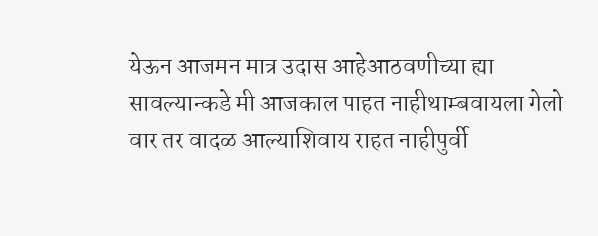येऊन आजमन मात्र उदास आहेआठवणीच्या ह्या सावल्यान्कडे मी आजकाल पाहत नाहीथाम्बवायला गेलो वार तर वादळ आल्याशिवाय राहत नाहीपुर्वी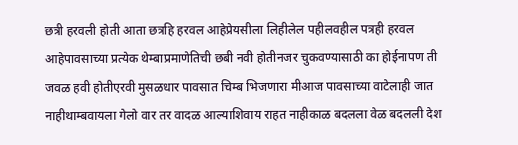छत्री हरवली होती आता छत्रहि हरवल आहेप्रेयसीला लिहीलेल पहीलवहील पत्रही हरवल आहेपावसाच्या प्रत्येक थेम्बाप्रमाणेतिची छबी नवी होतीनजर चुकवण्यासाठी का होईनापण ती जवळ हवी होतीएरवी मुसळधार पावसात चिम्ब भिजणारा मीआज पावसाच्या वाटेलाही जात नाहीथाम्बवायला गेलो वार तर वादळ आल्याशिवाय राहत नाहीकाळ बदलला वेळ बदलली देश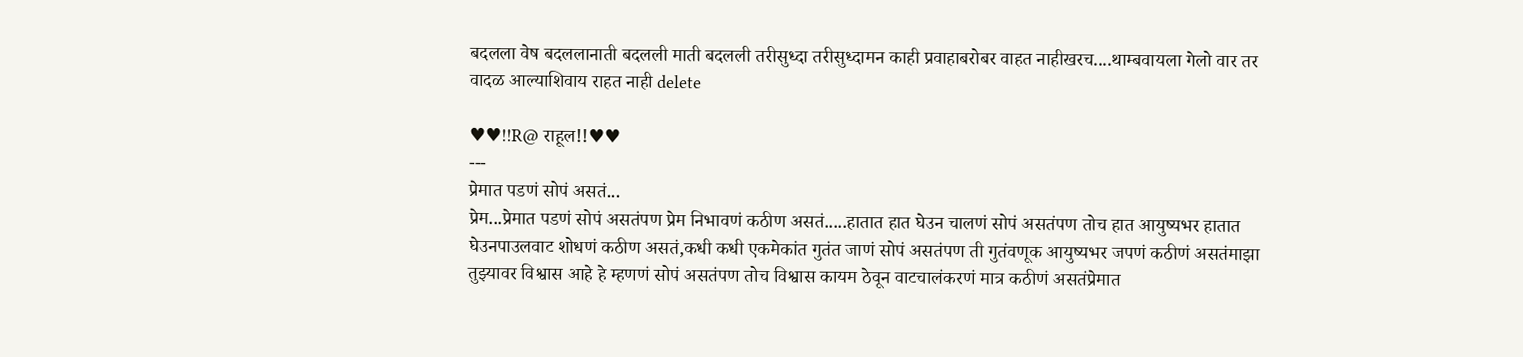बदलला वेष बदललानाती बदलली माती बदलली तरीसुध्दा तरीसुध्दामन काही प्रवाहाबरोबर वाहत नाहीखरच....थाम्बवायला गेलो वार तर वादळ आल्याशिवाय राहत नाही delete

♥♥!!R@ राहूल!!♥♥
---
प्रेमात पडणं सोपं असतं...
प्रेम...प्रेमात पडणं सोपं असतंपण प्रेम निभावणं कठीण असतं.....हातात हात घेउन चालणं सोपं असतंपण तोच हात आयुष्यभर हातात घेउनपाउलवाट शोधणं कठीण असतं,कधी कधी एकमेकांत गुतंत जाणं सोपं असतंपण ती गुतंवणूक आयुष्यभर जपणं कठीणं असतंमाझा तुझ्यावर विश्वास आहे हे म्हणणं सोपं असतंपण तोच विश्वास कायम ठेवून वाटचालंकरणं मात्र कठीणं असतंप्रेमात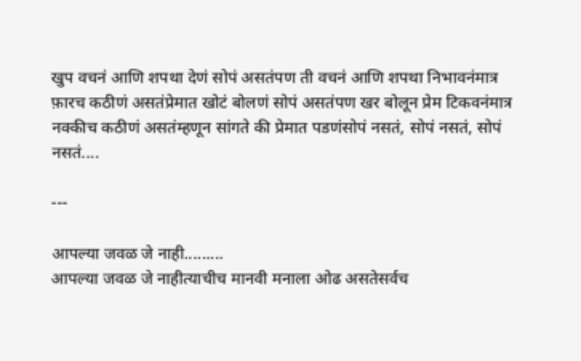खुप वचनं आणि शपथा देणं सोपं असतंपण ती वचनं आणि शपथा निभावनंमात्र फ़ारच कठीणं असतंप्रेमात खोटं बोलणं सोपं असतंपण खर बोलून प्रेम टिकवनंमात्र नक्कीच कठीणं असतंम्हणून सांगते की प्रेमात पडणंसोपं नसतं, सोपं नसतं, सोपं नसतं....

---

आपल्या जवळ जे नाही.........
आपल्या जवळ जे नाहीत्याचीच मानवी मनाला ओढ असतेसर्वच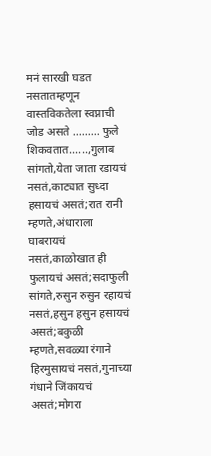मनं सारखी घडत नसतातम्हणून वास्तविकतेला स्वप्नाची जोड असते ......... फुले शिकवतात......,गुलाब सांगतो,येता जाता रडायचं नसतं,काट्यात सुध्दा हसायचं असतं;रात रानी म्हणते,अंधाराला घाबरायचं नसतं,काळोखात ही फुलायचं असतं;सदाफुली सांगते,रुसुन रुसुन रहायचं नसतं,हसुन हसुन हसायचं असतं;बकुळी म्हणते,सवळ्या रंगाने हिरमुसायचं नसतं,गुनाच्या गंधाने जिंकायचं असतं;मोगरा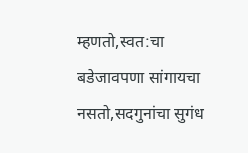म्हणतो,स्वत:चा बडेजावपणा सांगायचा नसतो,सदगुनांचा सुगंध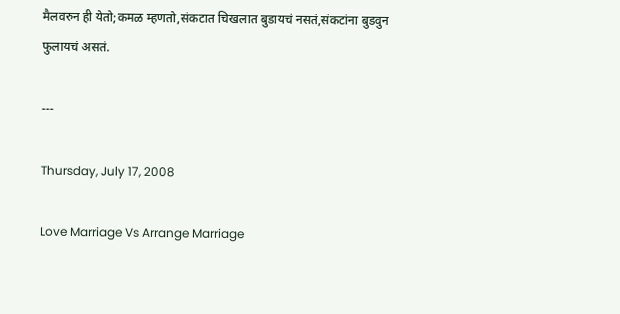मैलवरुन ही येतो;कमळ म्हणतो,संकटात चिखलात बुडायचं नसतं,संकटांना बुडवुन फुलायचं असतं.

---

Thursday, July 17, 2008

Love Marriage Vs Arrange Marriage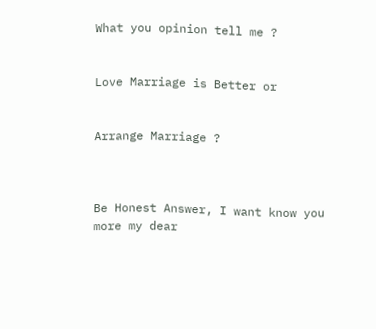What you opinion tell me ?


Love Marriage is Better or


Arrange Marriage ?



Be Honest Answer, I want know you more my dear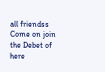all friendss Come on join the Debet of here